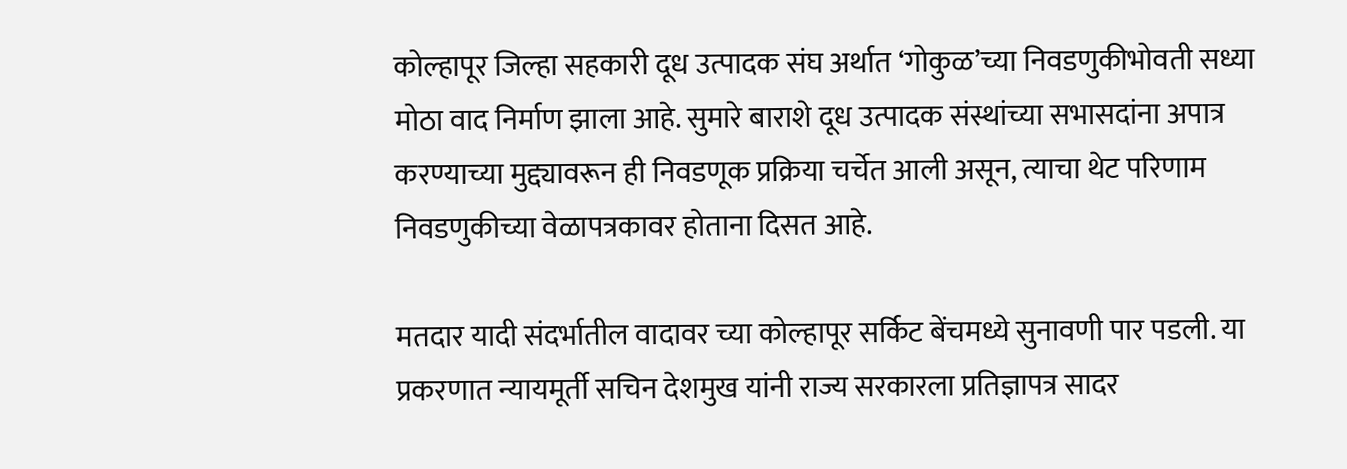कोल्हापूर जिल्हा सहकारी दूध उत्पादक संघ अर्थात ‘गोकुळ’च्या निवडणुकीभोवती सध्या मोठा वाद निर्माण झाला आहे. सुमारे बाराशे दूध उत्पादक संस्थांच्या सभासदांना अपात्र करण्याच्या मुद्द्यावरून ही निवडणूक प्रक्रिया चर्चेत आली असून, त्याचा थेट परिणाम निवडणुकीच्या वेळापत्रकावर होताना दिसत आहे.

मतदार यादी संदर्भातील वादावर च्या कोल्हापूर सर्किट बेंचमध्ये सुनावणी पार पडली. या प्रकरणात न्यायमूर्ती सचिन देशमुख यांनी राज्य सरकारला प्रतिज्ञापत्र सादर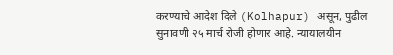करण्याचे आदेश दिले (Kolhapur) असून, पुढील सुनावणी २५ मार्च रोजी होणार आहे. न्यायालयीन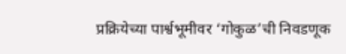प्रक्रियेच्या पार्श्वभूमीवर ‘गोकुळ’ची निवडणूक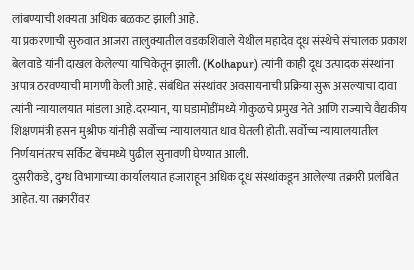लांबण्याची शक्यता अधिक बळकट झाली आहे.
या प्रकरणाची सुरुवात आजरा तालुक्यातील वडकशिवाले येथील महादेव दूध संस्थेचे संचालक प्रकाश बेलवाडे यांनी दाखल केलेल्या याचिकेतून झाली. (Kolhapur) त्यांनी काही दूध उत्पादक संस्थांना अपात्र ठरवण्याची मागणी केली आहे. संबंधित संस्थांवर अवसायनाची प्रक्रिया सुरू असल्याचा दावा त्यांनी न्यायालयात मांडला आहे.दरम्यान, या घडामोडींमध्ये गोकुळचे प्रमुख नेते आणि राज्याचे वैद्यकीय शिक्षणमंत्री हसन मुश्रीफ यांनीही सर्वोच्च न्यायालयात धाव घेतली होती. सर्वोच्च न्यायालयातील निर्णयानंतरच सर्किट बेंचमध्ये पुढील सुनावणी घेण्यात आली.
दुसरीकडे, दुग्ध विभागाच्या कार्यालयात हजाराहून अधिक दूध संस्थांकडून आलेल्या तक्रारी प्रलंबित आहेत. या तक्रारींवर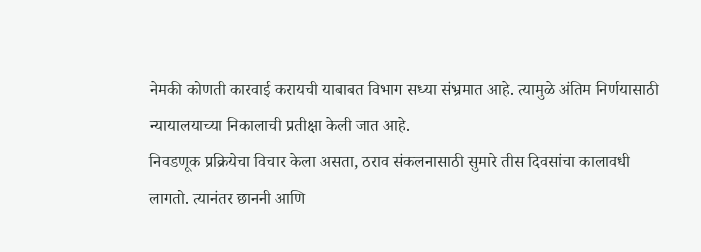नेमकी कोणती कारवाई करायची याबाबत विभाग सध्या संभ्रमात आहे. त्यामुळे अंतिम निर्णयासाठी न्यायालयाच्या निकालाची प्रतीक्षा केली जात आहे.
निवडणूक प्रक्रियेचा विचार केला असता, ठराव संकलनासाठी सुमारे तीस दिवसांचा कालावधी लागतो. त्यानंतर छाननी आणि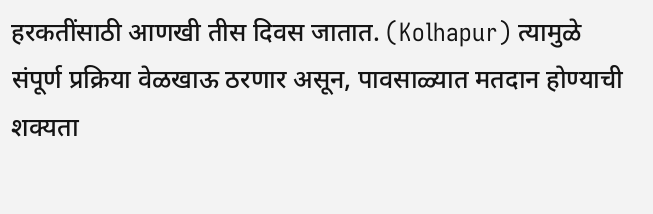हरकतींसाठी आणखी तीस दिवस जातात. (Kolhapur) त्यामुळे संपूर्ण प्रक्रिया वेळखाऊ ठरणार असून, पावसाळ्यात मतदान होण्याची शक्यता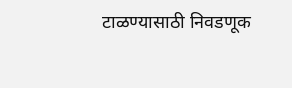टाळण्यासाठी निवडणूक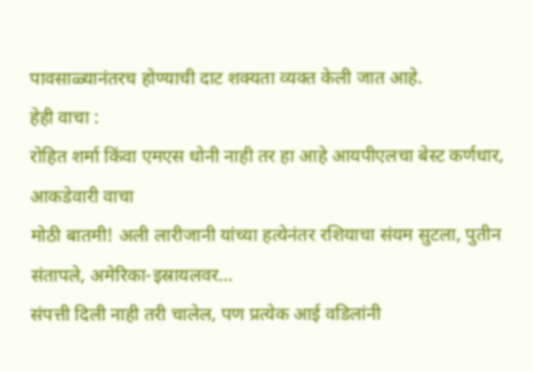पावसाळ्यानंतरच होण्याची दाट शक्यता व्यक्त केली जात आहे.
हेही वाचा :
रोहित शर्मा किंवा एमएस धोनी नाही तर हा आहे आयपीएलचा बेस्ट कर्णधार, आकडेवारी वाचा
मोठी बातमी! अली लारीजानी यांच्या हत्येनंतर रशियाचा संयम सुटला, पुतीन संतापले, अमेरिका-इस्रायलवर…
संपत्ती दिली नाही तरी चालेल, पण प्रत्येक आई वडिलांनी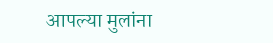आपल्या मुलांना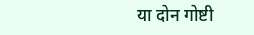या दोन गोष्टी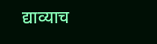द्याव्याच